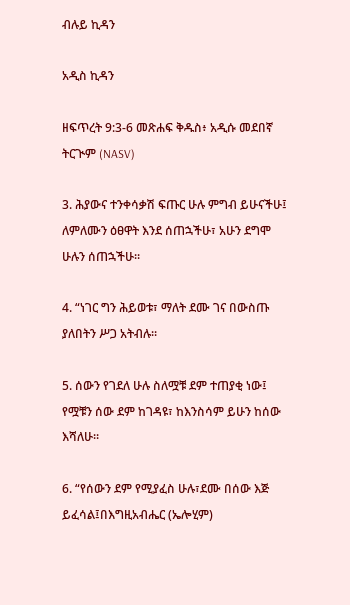ብሉይ ኪዳን

አዲስ ኪዳን

ዘፍጥረት 9:3-6 መጽሐፍ ቅዱስ፥ አዲሱ መደበኛ ትርጒም (NASV)

3. ሕያውና ተንቀሳቃሽ ፍጡር ሁሉ ምግብ ይሁናችሁ፤ ለምለሙን ዕፀዋት እንደ ሰጠኋችሁ፣ አሁን ደግሞ ሁሉን ሰጠኋችሁ።

4. “ነገር ግን ሕይወቱ፣ ማለት ደሙ ገና በውስጡ ያለበትን ሥጋ አትብሉ።

5. ሰውን የገደለ ሁሉ ስለሟቹ ደም ተጠያቂ ነው፤ የሟቹን ሰው ደም ከገዳዩ፣ ከእንስሳም ይሁን ከሰው እሻለሁ።

6. “የሰውን ደም የሚያፈስ ሁሉ፣ደሙ በሰው እጅ ይፈሳል፤በእግዚአብሔር (ኤሎሂም)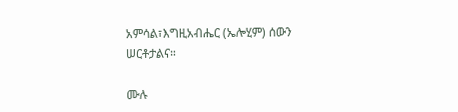አምሳል፣እግዚአብሔር (ኤሎሂም) ሰውን ሠርቶታልና።

ሙሉ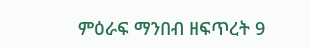ምዕራፍ ማንበብ ዘፍጥረት 9